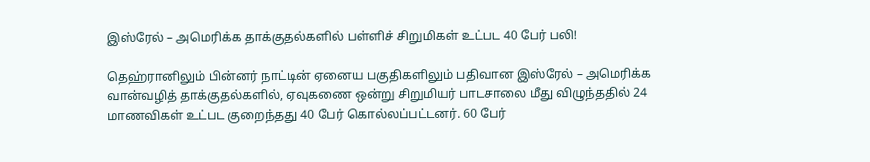இஸ்ரேல் – அமெரிக்க தாக்குதல்களில் பள்ளிச் சிறுமிகள் உட்பட 40 பேர் பலி!

தெஹ்ரானிலும் பின்னர் நாட்டின் ஏனைய பகுதிகளிலும் பதிவான இஸ்ரேல் – அமெரிக்க வான்வழித் தாக்குதல்களில், ஏவுகணை ஒன்று சிறுமியர் பாடசாலை மீது விழுந்ததில் 24 மாணவிகள் உட்பட குறைந்தது 40 பேர் கொல்லப்பட்டனர். 60 பேர்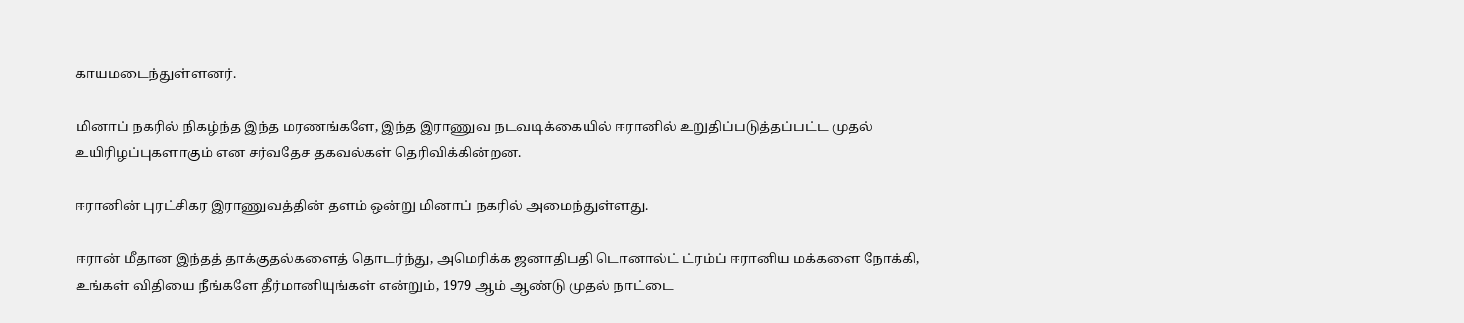காயமடைந்துள்ளனர்.

மினாப் நகரில் நிகழ்ந்த இந்த மரணங்களே, இந்த இராணுவ நடவடிக்கையில் ஈரானில் உறுதிப்படுத்தப்பட்ட முதல் உயிரிழப்புகளாகும் என சர்வதேச தகவல்கள் தெரிவிக்கின்றன.

ஈரானின் புரட்சிகர இராணுவத்தின் தளம் ஒன்று மினாப் நகரில் அமைந்துள்ளது.

ஈரான் மீதான இந்தத் தாக்குதல்களைத் தொடர்ந்து, அமெரிக்க ஜனாதிபதி டொனால்ட் ட்ரம்ப் ஈரானிய மக்களை நோக்கி, உங்கள் விதியை நீங்களே தீர்மானியுங்கள் என்றும், 1979 ஆம் ஆண்டு முதல் நாட்டை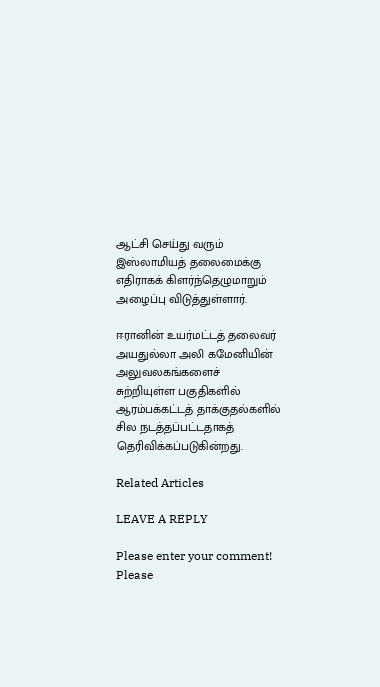ஆட்சி செய்து வரும் இஸ்லாமியத் தலைமைக்கு எதிராகக் கிளர்ந்தெழுமாறும் அழைப்பு விடுத்துள்ளார்.

ஈரானின் உயர்மட்டத் தலைவர் அயதுல்லா அலி கமேனியின் அலுவலகங்களைச் சுற்றியுள்ள பகுதிகளில் ஆரம்பக்கட்டத் தாக்குதல்களில் சில நடத்தப்பட்டதாகத் தெரிவிக்கப்படுகின்றது.

Related Articles

LEAVE A REPLY

Please enter your comment!
Please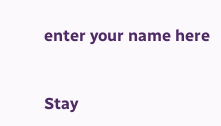enter your name here


Stay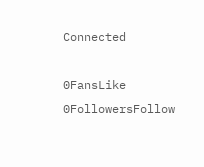Connected

0FansLike
0FollowersFollow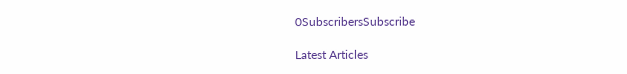0SubscribersSubscribe

Latest Articles